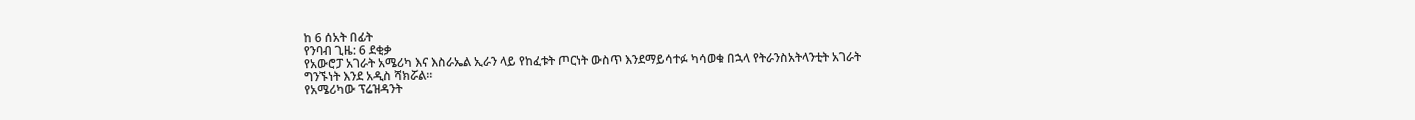ከ 6 ሰአት በፊት
የንባብ ጊዜ: 6 ደቂቃ
የአውሮፓ አገራት አሜሪካ እና እስራኤል ኢራን ላይ የከፈቱት ጦርነት ውስጥ እንደማይሳተፉ ካሳወቁ በኋላ የትራንስአትላንቲት አገራት ግንኙነት እንደ አዲስ ሻክሯል።
የአሜሪካው ፕሬዝዳንት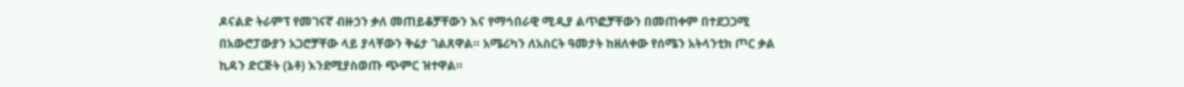ዶናልድ ትራምፕ የመገናኛ ብዙኃን ቃለ መጠይቆቻቸውን እና የማኅበራዊ ሚዲያ ልጥፎቻቸውን በመጠቀም በተደጋጋሚ በአውሮፓውያን አጋሮቻቸው ላይ ያላቸውን ቅሬታ ገልጸዋል። አሜሪካን ለአስርት ዓመታት ከዘለቀው የሰሜን አትላንቲክ ጦር ቃል ኪዳን ድርጅት (ኔቶ) እንደሚያስወጡ ጭምር ዝተዋል።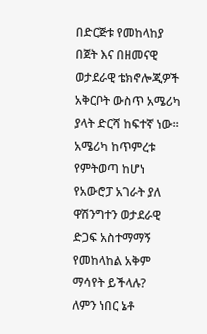በድርጅቱ የመከላከያ በጀት እና በዘመናዊ ወታደራዊ ቴክኖሎጂዎች አቅርቦት ውስጥ አሜሪካ ያላት ድርሻ ከፍተኛ ነው። አሜሪካ ከጥምረቱ የምትወጣ ከሆነ የአውሮፓ አገራት ያለ ዋሽንግተን ወታደራዊ ድጋፍ አስተማማኝ የመከላከል አቅም ማሳየት ይችላሉ?
ለምን ነበር ኔቶ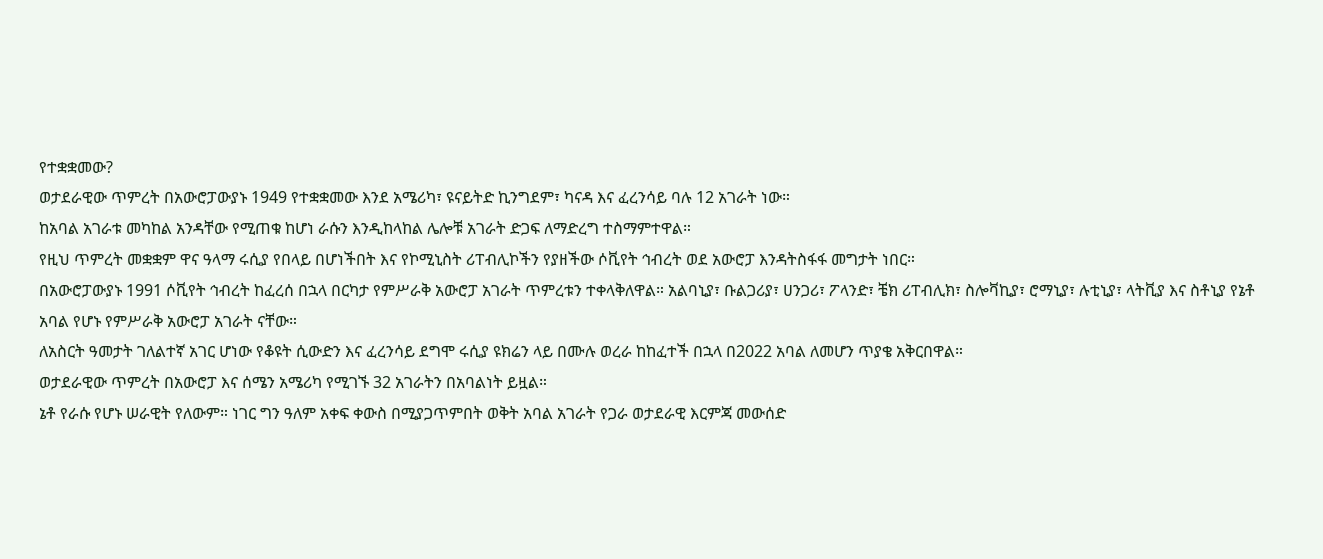የተቋቋመው?
ወታደራዊው ጥምረት በአውሮፓውያኑ 1949 የተቋቋመው እንደ አሜሪካ፣ ዩናይትድ ኪንግደም፣ ካናዳ እና ፈረንሳይ ባሉ 12 አገራት ነው።
ከአባል አገራቱ መካከል አንዳቸው የሚጠቁ ከሆነ ራሱን እንዲከላከል ሌሎቹ አገራት ድጋፍ ለማድረግ ተስማምተዋል።
የዚህ ጥምረት መቋቋም ዋና ዓላማ ሩሲያ የበላይ በሆነችበት እና የኮሚኒስት ሪፐብሊኮችን የያዘችው ሶቪየት ኅብረት ወደ አውሮፓ እንዳትስፋፋ መግታት ነበር።
በአውሮፓውያኑ 1991 ሶቪየት ኅብረት ከፈረሰ በኋላ በርካታ የምሥራቅ አውሮፓ አገራት ጥምረቱን ተቀላቅለዋል። አልባኒያ፣ ቡልጋሪያ፣ ሀንጋሪ፣ ፖላንድ፣ ቼክ ሪፐብሊክ፣ ስሎቫኪያ፣ ሮማኒያ፣ ሉቲኒያ፣ ላትቪያ እና ስቶኒያ የኔቶ አባል የሆኑ የምሥራቅ አውሮፓ አገራት ናቸው።
ለአስርት ዓመታት ገለልተኛ አገር ሆነው የቆዩት ሲውድን እና ፈረንሳይ ደግሞ ሩሲያ ዩክሬን ላይ በሙሉ ወረራ ከከፈተች በኋላ በ2022 አባል ለመሆን ጥያቄ አቅርበዋል።
ወታደራዊው ጥምረት በአውሮፓ እና ሰሜን አሜሪካ የሚገኙ 32 አገራትን በአባልነት ይዟል።
ኔቶ የራሱ የሆኑ ሠራዊት የለውም። ነገር ግን ዓለም አቀፍ ቀውስ በሚያጋጥምበት ወቅት አባል አገራት የጋራ ወታደራዊ እርምጃ መውሰድ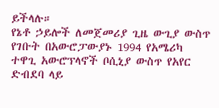ይችላሉ።
የኔቶ ኃይሎች ለመጀመሪያ ጊዜ ውጊያ ውስጥ የገቡት በአውሮፓውያኑ 1994 የአሜሪካ ተዋጊ አውሮፕላኖች ቦሲኒያ ውስጥ የአየር ድብደባ ላይ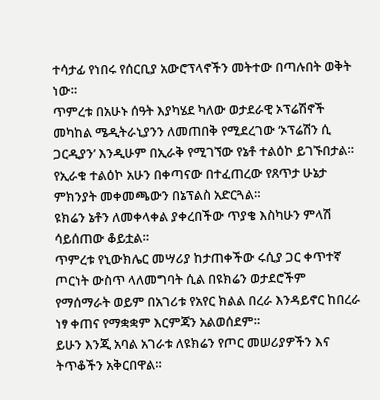ተሳታፊ የነበሩ የሰርቢያ አውሮፕላኖችን መትተው በጣሉበት ወቅት ነው።
ጥምረቱ በአሁኑ ሰዓት እያካሄደ ካለው ወታደራዊ ኦፕሬሽኖች መካከል ሜዲትራኒያንን ለመጠበቅ የሚደረገው ‘ኦፕሬሽን ሲ ጋርዲያን’ እንዲሁም በኢራቅ የሚገኘው የኔቶ ተልዕኮ ይገኙበታል። የኢራቁ ተልዕኮ አሁን በቀጣናው በተፈጠረው የጸጥታ ሁኔታ ምክንያት መቀመጫውን በኔፕልስ አድርጓል።
ዩክሬን ኔቶን ለመቀላቀል ያቀረበችው ጥያቄ እስካሁን ምላሽ ሳይሰጠው ቆይቷል።
ጥምረቱ የኒውክሌር መሣሪያ ከታጠቀችው ሩሲያ ጋር ቀጥተኛ ጦርነት ውስጥ ላለመግባት ሲል በዩክሬን ወታደሮችም የማሰማራት ወይም በአገሪቱ የአየር ክልል በረራ እንዳይኖር ከበረራ ነፃ ቀጠና የማቋቋም እርምጃን አልወሰደም።
ይሁን እንጂ አባል አገራቱ ለዩክሬን የጦር መሠሪያዎችን እና ትጥቆችን አቅርበዋል።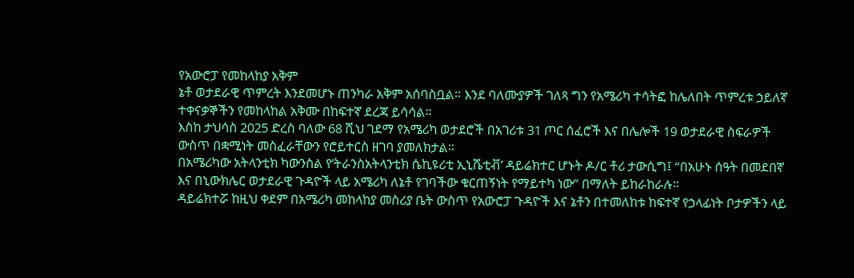የአውሮፓ የመከላከያ አቅም
ኔቶ ወታደራዊ ጥምረት እንደመሆኑ ጠንካራ አቅም አሰባስቧል። እንደ ባለሙያዎች ገለጻ ግን የአሜሪካ ተሳትፎ ከሌለበት ጥምረቱ ኃይለኛ ተቀናቃኞችን የመከላከል አቅሙ በከፍተኛ ደረጃ ይሳሳል።
እስከ ታህሳስ 2025 ድረስ ባለው 68 ሺህ ገደማ የአሜሪካ ወታደሮች በአገሪቱ 31 ጦር ሰፈሮች እና በሌሎች 19 ወታደራዊ ስፍራዎች ውስጥ በቋሚነት መስፈራቸውን የሮይተርስ ዘገባ ያመለክታል።
በአሜሪካው አትላንቲክ ካውንስል የ’ትራንስአትላንቲክ ሴኪዩሪቲ ኢኒሼቲቭ’ ዳይሬክተር ሆኑት ዶ/ር ቶሪ ታውሲግ፤ “በአሁኑ ሰዓት በመደበኛ እና በኒውክሌር ወታደራዊ ጉዳዮች ላይ አሜሪካ ለኔቶ የገባችው ቁርጠኝነት የማይተካ ነው” በማለት ይከራከራሉ።
ዳይሬክተሯ ከዚህ ቀደም በአሜሪካ መከላከያ መስሪያ ቤት ውስጥ የአውሮፓ ጉዳዮች እና ኔቶን በተመለከቱ ከፍተኛ የኃላፊነት ቦታዎችን ላይ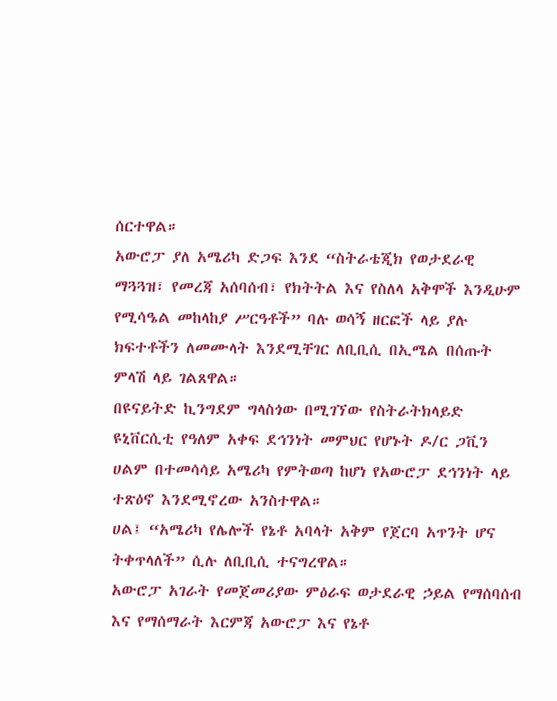ሰርተዋል።
አውሮፓ ያለ አሜሪካ ድጋፍ እንደ “ስትራቴጂክ የወታደራዊ ማጓጓዝ፣ የመረጃ አሰባሰብ፣ የክትትል እና የስለላ አቅሞች እንዲሁም የሚሳዔል መከላከያ ሥርዓቶች” ባሉ ወሳኝ ዘርፎች ላይ ያሉ ክፍተቶችን ለመሙላት እንደሚቸገር ለቢቢሲ በኢሜል በሰጡት ምላሽ ላይ ገልጸዋል።
በዩናይትድ ኪንግደም ግላስጎው በሚገኘው የስትራትክላይድ ዩኒቨርሲቲ የዓለም አቀፍ ደኅንነት መምህር የሆኑት ዶ/ር ጋቪን ሀልም በተመሳሳይ አሜሪካ የምትወጣ ከሆነ የአውሮፓ ደኅንነት ላይ ተጽዕኖ እንደሚኖረው አንስተዋል።
ሀል፤ “አሜሪካ የሌሎች የኔቶ አባላት አቅም የጀርባ አጥንት ሆና ትቀጥላለች” ሲሉ ለቢቢሲ ተናግረዋል።
አውሮፓ አገራት የመጀመሪያው ምዕራፍ ወታደራዊ ኃይል የማሰባሰብ እና የማሰማራት እርምጃ አውሮፓ እና የኔቶ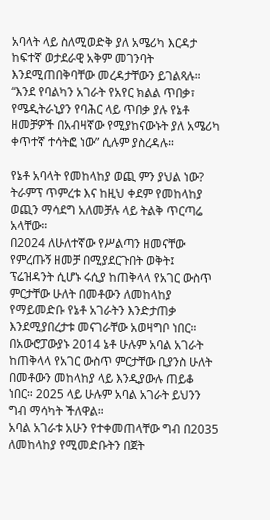አባላት ላይ ስለሚወድቅ ያለ አሜሪካ እርዳታ ከፍተኛ ወታደራዊ አቅም መገንባት እንደሚጠበቅባቸው መረዳታቸውን ይገልጻሉ።
“እንደ የባልካን አገራት የአየር ክልል ጥበቃ፣ የሜዲትራኒያን የባሕር ላይ ጥበቃ ያሉ የኔቶ ዘመቻዎች በአብዛኛው የሚያከናውኑት ያለ አሜሪካ ቀጥተኛ ተሳትፎ ነው” ሲሉም ያስረዳሉ።

የኔቶ አባላት የመከላከያ ወጪ ምን ያህል ነው?
ትራምፕ ጥምረቱ እና ከዚህ ቀደም የመከላከያ ወጪን ማሳደግ አለመቻሉ ላይ ትልቅ ጥርጣሬ አላቸው።
በ2024 ለሁለተኛው የሥልጣን ዘመናቸው የምረጡኝ ዘመቻ በሚያደርጉበት ወቅት፤ ፕሬዝዳንት ሲሆኑ ሩሲያ ከጠቅላላ የአገር ውስጥ ምርታቸው ሁለት በመቶውን ለመከላከያ የማይመድቡ የኔቶ አገራትን እንድታጠቃ እንደሚያበረታቱ መናገራቸው አወዛግቦ ነበር።
በአውሮፓውያኑ 2014 ኔቶ ሁሉም አባል አገራት ከጠቅላላ የአገር ውስጥ ምርታቸው ቢያንስ ሁለት በመቶውን መከላከያ ላይ እንዲያውሉ ጠይቆ ነበር። 2025 ላይ ሁሉም አባል አገራት ይህንን ግብ ማሳካት ችለዋል።
አባል አገራቱ አሁን የተቀመጠላቸው ግብ በ2035 ለመከላከያ የሚመድቡትን በጀት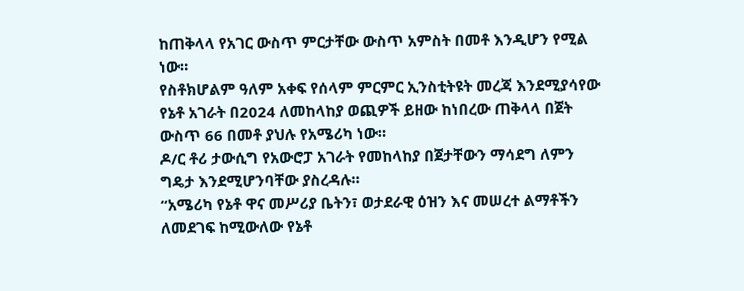ከጠቅላላ የአገር ውስጥ ምርታቸው ውስጥ አምስት በመቶ እንዲሆን የሚል ነው።
የስቶክሆልም ዓለም አቀፍ የሰላም ምርምር ኢንስቲትዩት መረጃ እንደሚያሳየው የኔቶ አገራት በ2024 ለመከላከያ ወጪዎች ይዘው ከነበረው ጠቅላላ በጀት ውስጥ 66 በመቶ ያህሉ የአሜሪካ ነው።
ዶ/ር ቶሪ ታውሲግ የአውሮፓ አገራት የመከላከያ በጀታቸውን ማሳደግ ለምን ግዴታ እንደሚሆንባቸው ያስረዳሉ።
“አሜሪካ የኔቶ ዋና መሥሪያ ቤትን፣ ወታደራዊ ዕዝን እና መሠረተ ልማቶችን ለመደገፍ ከሚውለው የኔቶ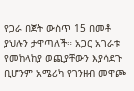የጋራ በጀት ውስጥ 15 በመቶ ያህሉን ታዋጣለች። አጋር አገራቱ የመከላከያ ወጪያቸውን እያሳደጉ ቢሆንም አሜሪካ የገንዘብ መዋጮ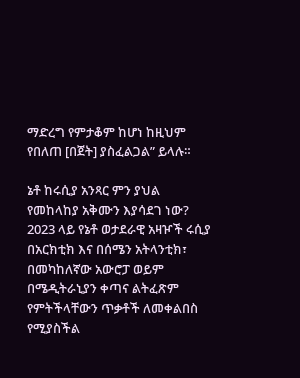ማድረግ የምታቆም ከሆነ ከዚህም የበለጠ [በጀት] ያስፈልጋል” ይላሉ።

ኔቶ ከሩሲያ አንጻር ምን ያህል የመከላከያ አቅሙን እያሳደገ ነው?
2023 ላይ የኔቶ ወታደራዊ አዛዦች ሩሲያ በአርክቲክ እና በሰሜን አትላንቲክ፣ በመካከለኛው አውሮፓ ወይም በሜዲትራኒያን ቀጣና ልትፈጽም የምትችላቸውን ጥቃቶች ለመቀልበስ የሚያስችል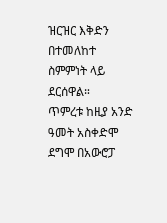ዝርዝር እቅድን በተመለከተ ስምምነት ላይ ደርሰዋል።
ጥምረቱ ከዚያ አንድ ዓመት አስቀድሞ ደግሞ በአውሮፓ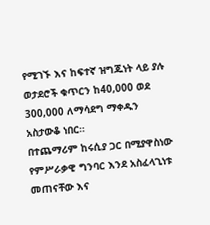የሚገኙ እና ከፍተኛ ዝግጁነት ላይ ያሉ ወታደሮች ቁጥርን ከ40,000 ወደ 300,000 ለማሳደግ ማቀዱን አስታውቆ ነበር።
በተጨማሪም ከሩሲያ ጋር በሚያዋስነው የምሥራቃዊ ግንባር እንደ አስፈላጊነቱ መጠናቸው እና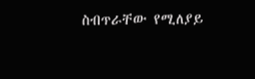ስብጥራቸው የሚለያይ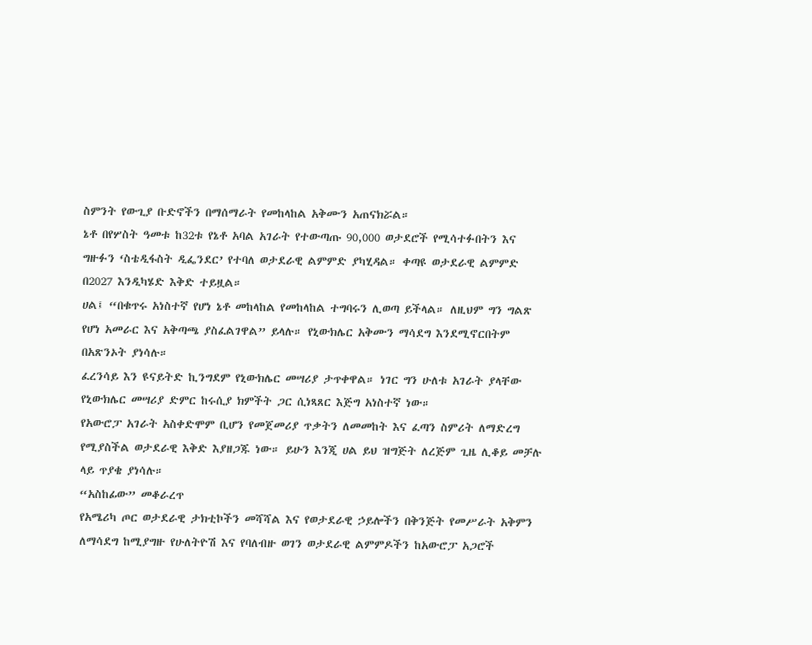ስምንት የውጊያ ቡድኖችን በማሰማራት የመከላከል አቅሙን አጠናክሯል።
ኔቶ በየሦስት ዓመቱ ከ32ቱ የኔቶ አባል አገራት የተውጣጡ 90,000 ወታደሮች የሚሳተፉበትን እና ግዙፉን ‘ስቴዲፋስት ዲፌንደር’ የተባለ ወታደራዊ ልምምድ ያካሂዳል። ቀጣዩ ወታደራዊ ልምምድ በ2027 እንዲካሄድ እቅድ ተይዟል።
ሀል፤ “በቁጥሩ አነስተኛ የሆነ ኔቶ መከላከል የመከላከል ተግባሩን ሊወጣ ይችላል። ለዚህም ግን ግልጽ የሆነ አመራር እና አቅጣጫ ያስፈልገዋል” ይላሉ። የኒውክሌር አቅሙን ማሳደግ እንደሚኖርበትም በአጽንኦት ያነሳሉ።
ፈረንሳይ እን ዩናይትድ ኪንግደም የኒውክሌር መሣሪያ ታጥቀዋል። ነገር ግን ሁለቱ አገራት ያላቸው የኒውክሌር መሣሪያ ድምር ከሩሲያ ክምችት ጋር ሲነጻጸር እጅግ አነስተኛ ነው።
የአውሮፓ አገራት አስቀድሞም ቢሆን የመጀመሪያ ጥቃትን ለመመከት እና ፈጣን ስምሪት ለማድረግ የሚያስችል ወታደራዊ እቅድ እያዘጋጁ ነው። ይሁን እንጂ ሀል ይህ ዝግጅት ለረጅም ጊዜ ሊቆይ መቻሉ ላይ ጥያቄ ያነሳሉ።
“አስከፊው” መቆራረጥ
የአሜሪካ ጦር ወታደራዊ ታክቲኮችን መሻሻል እና የወታደራዊ ኃይሎችን በቅንጅት የመሥራት አቅምን ለማሳደግ ከሚያግዙ የሁለትዮሽ እና የባለብዙ ወገን ወታደራዊ ልምምዶችን ከአውሮፓ አጋሮች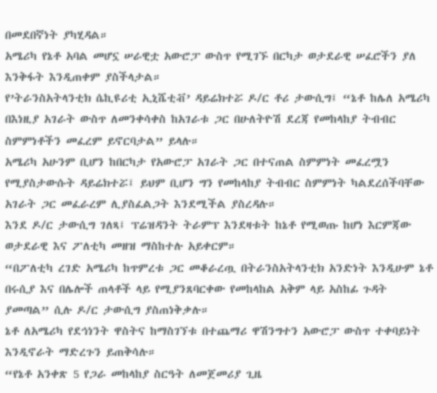በመደበኛነት ያካሂዳል።
አሜሪካ የኔቶ አባል መሆኗ ሠራዊቷ አውሮፓ ውስጥ የሚገኙ በርካታ ወታደራዊ ሠፈሮችን ያለ እንቅፋት እንዲጠቀም ያስችላታል።
የ’ትራንስአትላንቲክ ሴኪዩሪቲ ኢኒሼቲቭ’ ዳይሬክተሯ ዶ/ር ቶሪ ታውሲግ፤ “ኔቶ ከሌለ አሜሪካ በእነዚያ አገራት ውስጥ ለመንቀሳቀስ ከአገራቱ ጋር በሁለትዮሽ ደረጃ የመከላከያ ትብብር ስምምነቶችን መፈረም ይኖርባታል” ይላሉ።
አሜሪካ አሁንም ቢሆን ከበርካታ የአውሮፓ አገራት ጋር በተናጠል ስምምነት መፈረሟን የሚያስታውሱት ዳይሬክተሯ፤ ይህም ቢሆን ግን የመከላከያ ትብብር ስምምነት ካልደረሰችባቸው አገራት ጋር መፈራረም ሊያስፈልጋት እንደሚችል ያስረዳሉ።
እንደ ዶ/ር ታውሲግ ገለጻ፤ ፕሬዝዳንት ትራምፕ እንደዛቱት ከኔቶ የሚወጡ ከሆነ እርምጃው ወታደራዊ እና ፖለቲካ መዘዝ ማስከተሉ አይቀርም።
“በፖለቲካ ረገድ አሜሪካ ከጥምረቱ ጋር መቆራረጧ በትራንስአትላንቲክ አንድነት እንዲሁም ኔቶ በሩሲያ እና በሌሎች ጠላቶች ላይ የሚያንጸባርቀው የመከላከል አቅም ላይ አስከፊ ጉዳት ያመጣል” ሲሉ ዶ/ር ታውሲግ ያስጠነቅቃሉ።
ኔቶ ለአሜሪካ የደኅነንት ዋስትና ከማስገኘቱ በተጨማሪ ዋሽንግተን አውሮፓ ውስጥ ተቀባይነት እንዲኖራት ማድረጉን ይጠቅሳሉ።
“የኔቶ አንቀጽ 5 የጋራ መከላከያ ስርዓት ለመጀመሪያ ጊዜ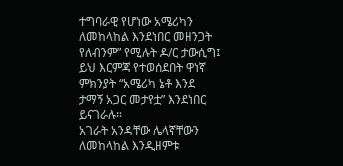ተግባራዊ የሆነው አሜሪካን ለመከላከል እንደነበር መዘንጋት የለብንም” የሚሉት ዶ/ር ታውሲግ፤ ይህ እርምጃ የተወሰደበት ዋነኛ ምክንያት “አሜሪካ ኔቶ እንደ ታማኝ አጋር መታየቷ” እንደነበር ይናገራሉ።
አገራት አንዳቸው ሌላኛቸውን ለመከላከል እንዲዘምቱ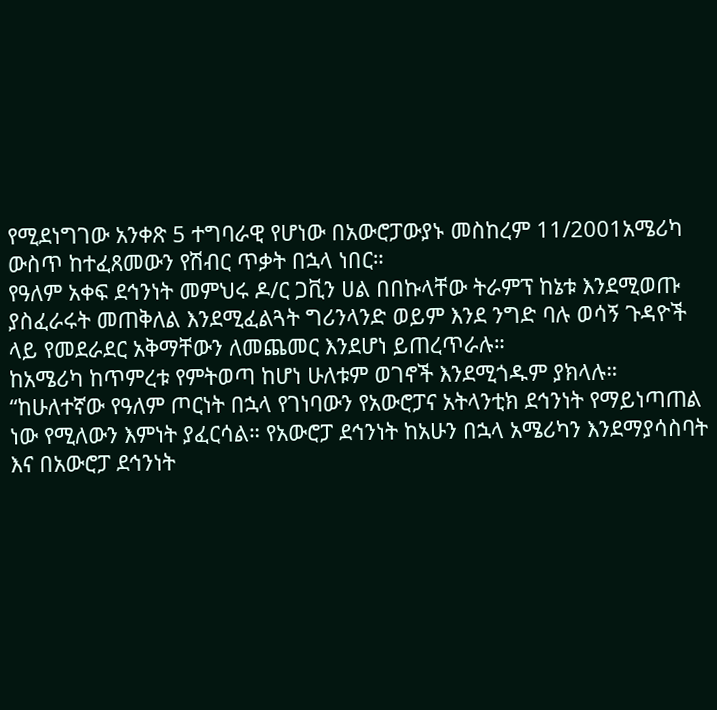የሚደነግገው አንቀጽ 5 ተግባራዊ የሆነው በአውሮፓውያኑ መስከረም 11/2001አሜሪካ ውስጥ ከተፈጸመውን የሽብር ጥቃት በኋላ ነበር።
የዓለም አቀፍ ደኅንነት መምህሩ ዶ/ር ጋቪን ሀል በበኩላቸው ትራምፕ ከኔቱ እንደሚወጡ ያስፈራሩት መጠቅለል እንደሚፈልጓት ግሪንላንድ ወይም እንደ ንግድ ባሉ ወሳኝ ጉዳዮች ላይ የመደራደር አቅማቸውን ለመጨመር እንደሆነ ይጠረጥራሉ።
ከአሜሪካ ከጥምረቱ የምትወጣ ከሆነ ሁለቱም ወገኖች እንደሚጎዱም ያክላሉ።
“ከሁለተኛው የዓለም ጦርነት በኋላ የገነባውን የአውሮፓና አትላንቲክ ደኅንነት የማይነጣጠል ነው የሚለውን እምነት ያፈርሳል። የአውሮፓ ደኅንነት ከአሁን በኋላ አሜሪካን እንደማያሳስባት እና በአውሮፓ ደኅንነት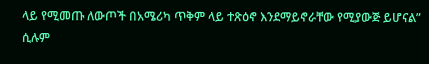ላይ የሚመጡ ለውጦች በአሜሪካ ጥቅም ላይ ተጽዕኖ እንደማይኖራቸው የሚያውጅ ይሆናል” ሲሉም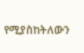የሚያስከትለውን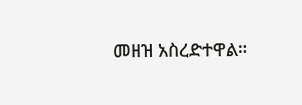መዘዝ አስረድተዋል።